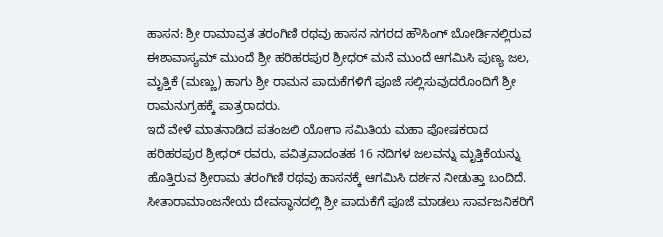ಹಾಸನ: ಶ್ರೀ ರಾಮಾವ್ರತ ತರಂಗಿಣಿ ರಥವು ಹಾಸನ ನಗರದ ಹೌಸಿಂಗ್ ಬೋರ್ಡಿನಲ್ಲಿರುವ ಈಶಾವಾಸ್ಯಮ್ ಮುಂದೆ ಶ್ರೀ ಹರಿಹರಪುರ ಶ್ರೀಧರ್ ಮನೆ ಮುಂದೆ ಆಗಮಿಸಿ ಪುಣ್ಯ ಜಲ, ಮೃತ್ತಿಕೆ (ಮಣ್ಣು) ಹಾಗು ಶ್ರೀ ರಾಮನ ಪಾದುಕೆಗಳಿಗೆ ಪೂಜೆ ಸಲ್ಲಿಸುವುದರೊಂದಿಗೆ ಶ್ರೀ ರಾಮನುಗ್ರಹಕ್ಕೆ ಪಾತ್ರರಾದರು.
ಇದೆ ವೇಳೆ ಮಾತನಾಡಿದ ಪತಂಜಲಿ ಯೋಗಾ ಸಮಿತಿಯ ಮಹಾ ಪೋಷಕರಾದ ಹರಿಹರಪುರ ಶ್ರೀಧರ್ ರವರು, ಪವಿತ್ರವಾದಂತಹ 16 ನದಿಗಳ ಜಲವನ್ನು ಮೃತ್ತಿಕೆಯನ್ನು ಹೊತ್ತಿರುವ ಶ್ರೀರಾಮ ತರಂಗಿಣಿ ರಥವು ಹಾಸನಕ್ಕೆ ಆಗಮಿಸಿ ದರ್ಶನ ನೀಡುತ್ತಾ ಬಂದಿದೆ. ಸೀತಾರಾಮಾಂಜನೇಯ ದೇವಸ್ಥಾನದಲ್ಲಿ ಶ್ರೀ ಪಾದುಕೆಗೆ ಪೂಜೆ ಮಾಡಲು ಸಾರ್ವಜನಿಕರಿಗೆ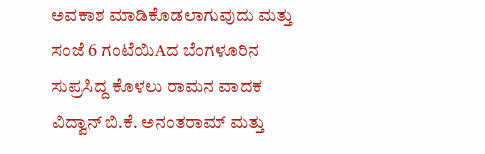ಅವಕಾಶ ಮಾಡಿಕೊಡಲಾಗುವುದು ಮತ್ತು ಸಂಜೆ 6 ಗಂಟೆಯಿAದ ಬೆಂಗಳೂರಿನ ಸುಪ್ರಸಿದ್ದ ಕೊಳಲು ರಾಮನ ವಾದಕ ವಿದ್ವಾನ್ ಬಿ.ಕೆ. ಅನಂತರಾಮ್ ಮತ್ತು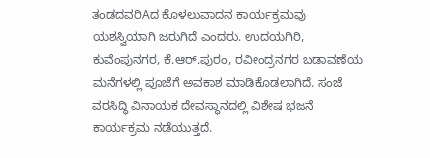ತಂಡದವರಿAದ ಕೊಳಲುವಾದನ ಕಾರ್ಯಕ್ರಮವು ಯಶಸ್ವಿಯಾಗಿ ಜರುಗಿದೆ ಎಂದರು. ಉದಯಗಿರಿ, ಕುವೆಂಪುನಗರ, ಕೆ.ಆರ್.ಪುರಂ, ರವೀಂದ್ರನಗರ ಬಡಾವಣೆಯ ಮನೆಗಳಲ್ಲಿ ಪೂಜೆಗೆ ಅವಕಾಶ ಮಾಡಿಕೊಡಲಾಗಿದೆ. ಸಂಜೆ ವರಸಿದ್ಧಿ ವಿನಾಯಕ ದೇವಸ್ಥಾನದಲ್ಲಿ ವಿಶೇಷ ಭಜನೆ ಕಾರ್ಯಕ್ರಮ ನಡೆಯುತ್ತದೆ.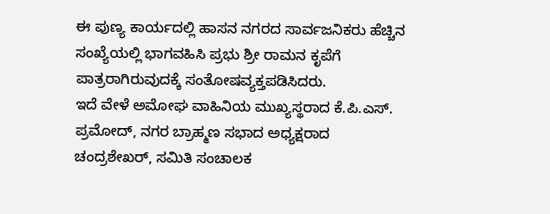ಈ ಪುಣ್ಯ ಕಾರ್ಯದಲ್ಲಿ ಹಾಸನ ನಗರದ ಸಾರ್ವಜನಿಕರು ಹೆಚ್ಚಿನ ಸಂಖ್ಯೆಯಲ್ಲಿ ಭಾಗವಹಿಸಿ ಪ್ರಭು ಶ್ರೀ ರಾಮನ ಕೃಪೆಗೆ ಪಾತ್ರರಾಗಿರುವುದಕ್ಕೆ ಸಂತೋಷವ್ಯಕ್ತಪಡಿಸಿದರು.
ಇದೆ ವೇಳೆ ಅಮೋಘ ವಾಹಿನಿಯ ಮುಖ್ಯಸ್ಥರಾದ ಕೆ.ಪಿ.ಎಸ್. ಪ್ರಮೋದ್, ನಗರ ಬ್ರಾಹ್ಮಣ ಸಭಾದ ಅಧ್ಯಕ್ಷರಾದ ಚಂದ್ರಶೇಖರ್, ಸಮಿತಿ ಸಂಚಾಲಕ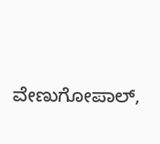ವೇಣುಗೋಪಾಲ್,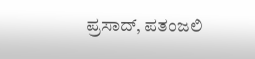ಪ್ರಸಾದ್, ಪತಂಜಲಿ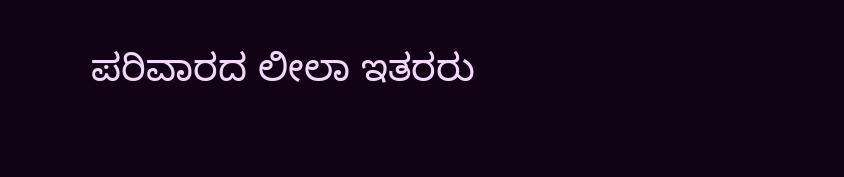ಪರಿವಾರದ ಲೀಲಾ ಇತರರು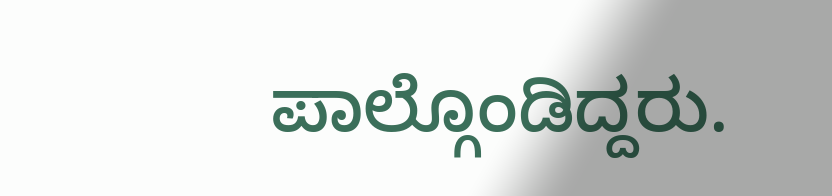ಪಾಲ್ಗೊಂಡಿದ್ದರು.